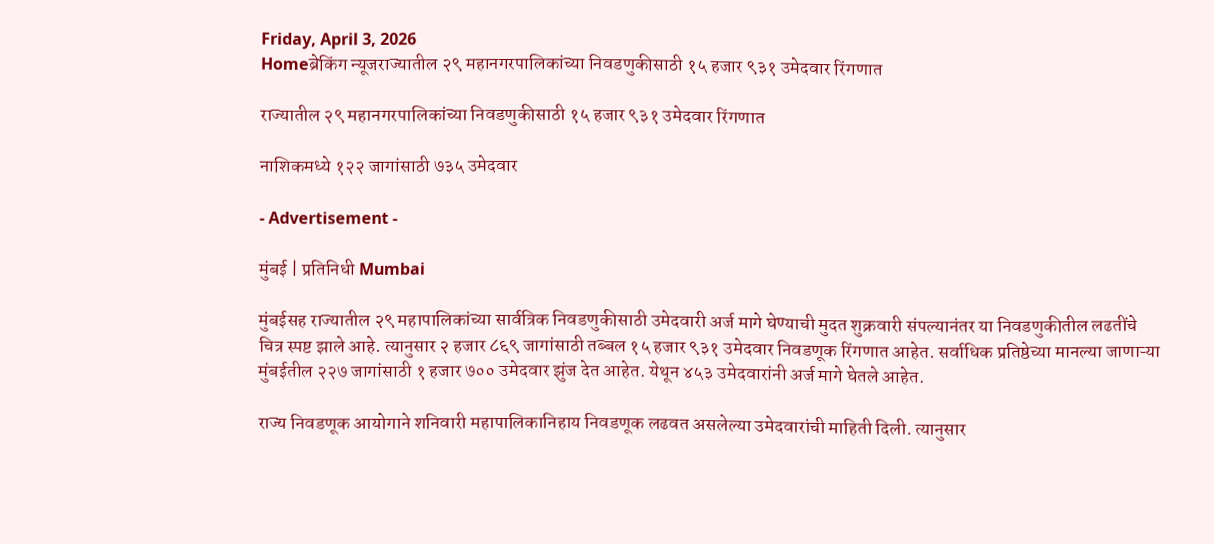Friday, April 3, 2026
Homeब्रेकिंग न्यूजराज्यातील २९ महानगरपालिकांच्या निवडणुकीसाठी १५ हजार ९३१ उमेदवार रिंगणात

राज्यातील २९ महानगरपालिकांच्या निवडणुकीसाठी १५ हजार ९३१ उमेदवार रिंगणात

नाशिकमध्ये १२२ जागांसाठी ७३५ उमेदवार

- Advertisement -

मुंबई | प्रतिनिधी Mumbai

मुंबईसह राज्यातील २९ महापालिकांच्या सार्वत्रिक निवडणुकीसाठी उमेदवारी अर्ज मागे घेण्याची मुदत शुक्रवारी संपल्यानंतर या निवडणुकीतील लढतींचे चित्र स्पष्ट झाले आहे. त्यानुसार २ हजार ८६९ जागांसाठी तब्बल १५ हजार ९३१ उमेदवार निवडणूक रिंगणात आहेत. सर्वाधिक प्रतिष्ठेच्या मानल्या जाणाऱ्या मुंबईतील २२७ जागांसाठी १ हजार ७०० उमेदवार झुंज देत आहेत. येथून ४५३ उमेदवारांनी अर्ज मागे घेतले आहेत.

राज्य निवडणूक आयोगाने शनिवारी महापालिकानिहाय निवडणूक लढवत असलेल्या उमेदवारांची माहिती दिली. त्यानुसार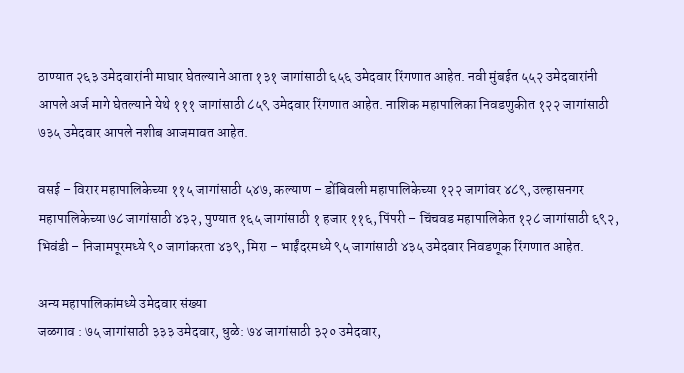ठाण्यात २६३ उमेदवारांनी माघार घेतल्याने आता १३१ जागांसाठी ६५६ उमेदवार रिंगणात आहेत. नवी मुंबईत ५५२ उमेदवारांनी आपले अर्ज मागे घेतल्याने येथे १११ जागांसाठी ८५९ उमेदवार रिंगणात आहेत. नाशिक महापालिका निवडणुकीत १२२ जागांसाठी ७३५ उमेदवार आपले नशीब आजमावत आहेत.

वसई – विरार महापालिकेच्या ११५ जागांसाठी ५४७, कल्याण – डोंबिवली महापालिकेच्या १२२ जागांवर ४८९, उल्हासनगर महापालिकेच्या ७८ जागांसाठी ४३२, पुण्यात १६५ जागांसाठी १ हजार ११६, पिंपरी – चिंचवड महापालिकेत १२८ जागांसाठी ६९२, भिवंडी – निजामपूरमध्ये ९० जागांकरता ४३९, मिरा – भाईंदरमध्ये ९५ जागांसाठी ४३५ उमेदवार निवडणूक रिंगणात आहेत.

अन्य महापालिकांमध्ये उमेदवार संख्या
जळगाव : ७५ जागांसाठी ३३३ उमेदवार, धुळे: ७४ जागांसाठी ३२० उमेदवार,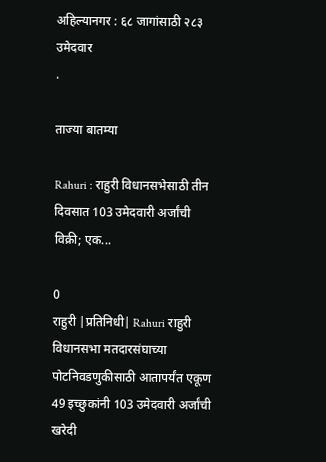अहिल्यानगर : ६८ जागांसाठी २८३ उमेदवार
.

ताज्या बातम्या

Rahuri : राहुरी विधानसभेसाठी तीन दिवसात 103 उमेदवारी अर्जांची विक्री; एक...

0
राहुरी |प्रतिनिधी| Rahuri राहुरी विधानसभा मतदारसंघाच्या पोटनिवडणुकीसाठी आतापर्यंत एकूण 49 इच्छुकांनी 103 उमेदवारी अर्जांची खरेदी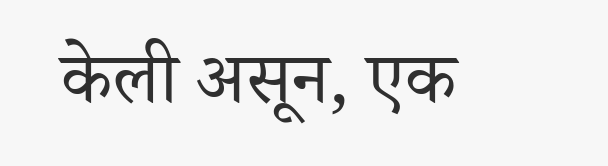केली असून, एक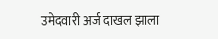उमेदवारी अर्ज दाखल झाला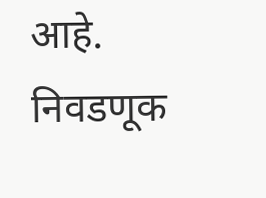आहे. निवडणूक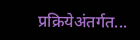प्रक्रियेअंतर्गत...